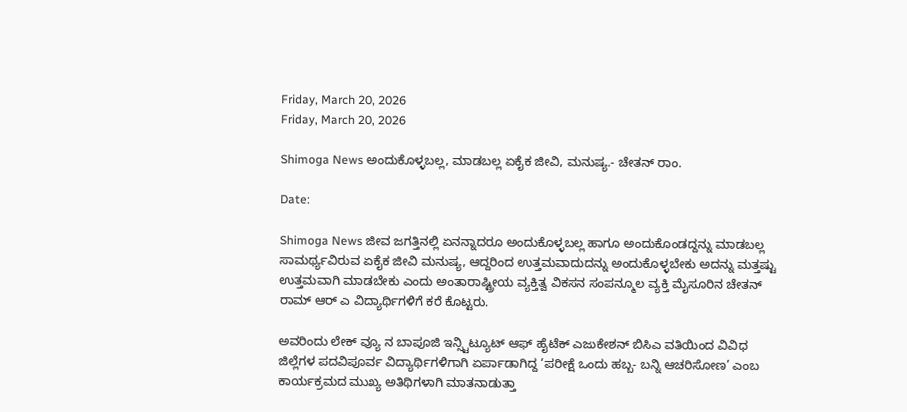Friday, March 20, 2026
Friday, March 20, 2026

Shimoga News ಅಂದುಕೊಳ್ಳಬಲ್ಲ, ಮಾಡಬಲ್ಲ ಏಕೈಕ ಜೀವಿ, ಮನುಷ್ಯ.- ಚೇತನ್ ರಾಂ.

Date:

Shimoga News ಜೀವ ಜಗತ್ತಿನಲ್ಲಿ ಏನನ್ನಾದರೂ ಅಂದುಕೊಳ್ಳಬಲ್ಲ ಹಾಗೂ ಅಂದುಕೊಂಡದ್ದನ್ನು ಮಾಡಬಲ್ಲ ಸಾಮರ್ಥ್ಯವಿರುವ ಏಕೈಕ ಜೀವಿ ಮನುಷ್ಯ, ಆದ್ದರಿಂದ ಉತ್ತಮವಾದುದನ್ನು ಅಂದುಕೊಳ್ಳಬೇಕು ಅದನ್ನು ಮತ್ತಷ್ಟು ಉತ್ತಮವಾಗಿ ಮಾಡಬೇಕು ಎಂದು ಅಂತಾರಾಷ್ಟ್ರೀಯ ವ್ಯಕ್ತಿತ್ವ ವಿಕಸನ ಸಂಪನ್ಮೂಲ ವ್ಯಕ್ತಿ ಮೈಸೂರಿನ ಚೇತನ್ ರಾಮ್ ಆರ್ ಎ ವಿದ್ಯಾರ್ಥಿಗಳಿಗೆ ಕರೆ ಕೊಟ್ಟರು.

ಅವರಿಂದು ಲೇಕ್ ವ್ಯೂ ನ ಬಾಪೂಜಿ ಇನ್ಸ್ಟಿಟ್ಯೂಟ್ ಆಫ್ ಹೈಟೆಕ್ ಎಜುಕೇಶನ್ ಬಿಸಿಎ ವತಿಯಿಂದ ವಿವಿಧ ಜಿಲ್ಲೆಗಳ ಪದವಿಪೂರ್ವ ವಿದ್ಯಾರ್ಥಿಗಳಿಗಾಗಿ ಏರ್ಪಾಡಾಗಿದ್ದ ‘ಪರೀಕ್ಷೆ ಒಂದು ಹಬ್ಬ- ಬನ್ನಿ ಆಚರಿಸೋಣ’ ಎಂಬ ಕಾರ್ಯಕ್ರಮದ ಮುಖ್ಯ ಅತಿಥಿಗಳಾಗಿ ಮಾತನಾಡುತ್ತಾ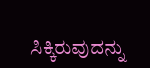ಸಿಕ್ಕಿರುವುದನ್ನು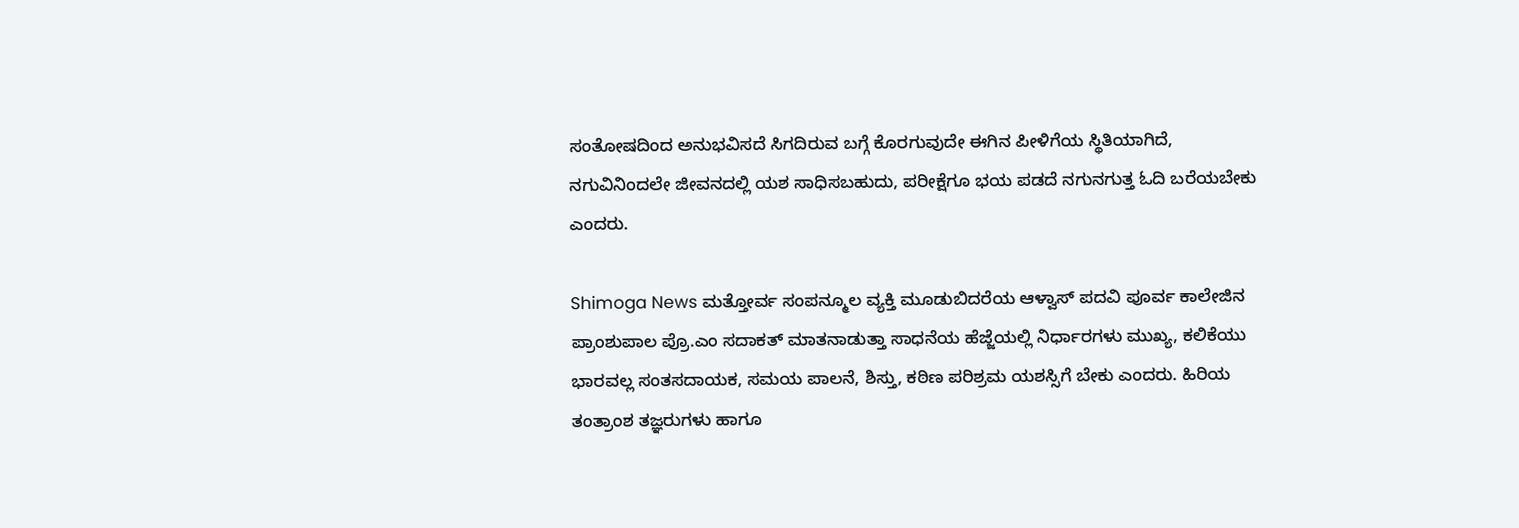ಸಂತೋಷದಿಂದ ಅನುಭವಿಸದೆ ಸಿಗದಿರುವ ಬಗ್ಗೆ ಕೊರಗುವುದೇ ಈಗಿನ ಪೀಳಿಗೆಯ ಸ್ಥಿತಿಯಾಗಿದೆ, ನಗುವಿನಿಂದಲೇ ಜೀವನದಲ್ಲಿ ಯಶ ಸಾಧಿಸಬಹುದು, ಪರೀಕ್ಷೆಗೂ ಭಯ ಪಡದೆ ನಗುನಗುತ್ತ ಓದಿ ಬರೆಯಬೇಕು ಎಂದರು.

Shimoga News ಮತ್ತೋರ್ವ ಸಂಪನ್ಮೂಲ ವ್ಯಕ್ತಿ ಮೂಡುಬಿದರೆಯ ಆಳ್ವಾಸ್ ಪದವಿ ಪೂರ್ವ ಕಾಲೇಜಿನ ಪ್ರಾಂಶುಪಾಲ ಪ್ರೊ.ಎಂ ಸದಾಕತ್ ಮಾತನಾಡುತ್ತಾ ಸಾಧನೆಯ ಹೆಜ್ಜೆಯಲ್ಲಿ ನಿರ್ಧಾರಗಳು ಮುಖ್ಯ, ಕಲಿಕೆಯು ಭಾರವಲ್ಲ ಸಂತಸದಾಯಕ, ಸಮಯ ಪಾಲನೆ, ಶಿಸ್ತು, ಕಠಿಣ ಪರಿಶ್ರಮ ಯಶಸ್ಸಿಗೆ ಬೇಕು ಎಂದರು. ಹಿರಿಯ ತಂತ್ರಾಂಶ ತಜ್ಞರುಗಳು ಹಾಗೂ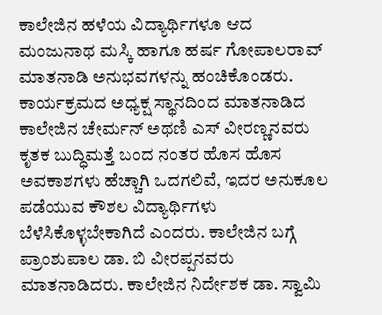ಕಾಲೇಜಿನ ಹಳೆಯ ವಿದ್ಯಾರ್ಥಿಗಳೂ ಆದ ಮಂಜುನಾಥ ಮಸ್ಕಿ ಹಾಗೂ ಹರ್ಷ ಗೋಪಾಲರಾವ್ ಮಾತನಾಡಿ ಅನುಭವಗಳನ್ನು ಹಂಚಿಕೊಂಡರು. ಕಾರ್ಯಕ್ರಮದ ಅಧ್ಯಕ್ಷ ಸ್ಥಾನದಿಂದ ಮಾತನಾಡಿದ ಕಾಲೇಜಿನ ಚೇರ್ಮನ್ ಅಥಣಿ ಎಸ್ ವೀರಣ್ಣನವರು ಕೃತಕ ಬುದ್ಧಿಮತ್ತೆ ಬಂದ ನಂತರ ಹೊಸ ಹೊಸ ಅವಕಾಶಗಳು ಹೆಚ್ಚಾಗಿ ಒದಗಲಿವೆ, ಇದರ ಅನುಕೂಲ ಪಡೆಯುವ ಕೌಶಲ ವಿದ್ಯಾರ್ಥಿಗಳು ಬೆಳೆಸಿಕೊಳ್ಳಬೇಕಾಗಿದೆ ಎಂದರು. ಕಾಲೇಜಿನ ಬಗ್ಗೆ ಪ್ರಾಂಶುಪಾಲ ಡಾ. ಬಿ ವೀರಪ್ಪನವರು ಮಾತನಾಡಿದರು. ಕಾಲೇಜಿನ ನಿರ್ದೇಶಕ ಡಾ. ಸ್ವಾಮಿ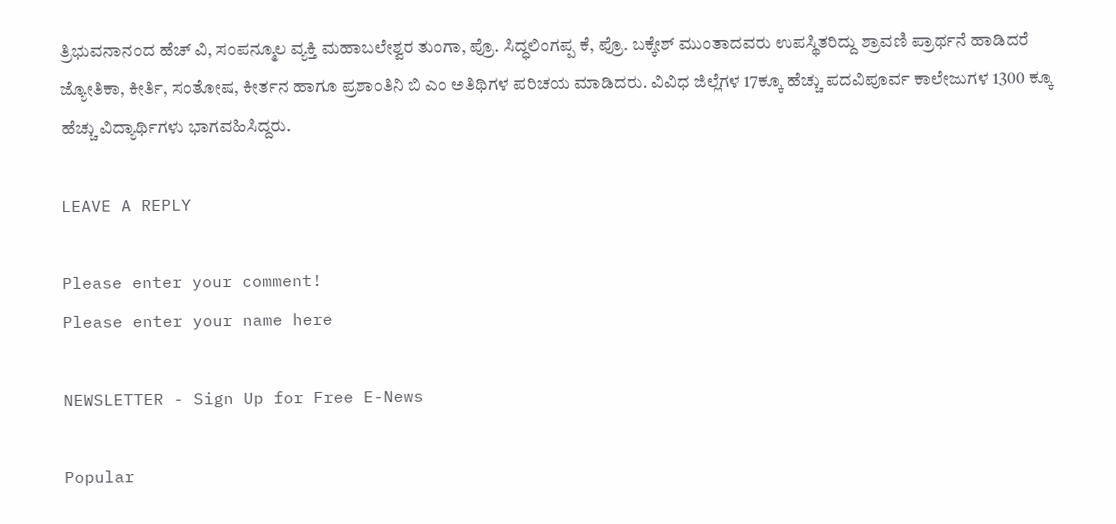ತ್ರಿಭುವನಾನಂದ ಹೆಚ್ ವಿ, ಸಂಪನ್ಮೂಲ ವ್ಯಕ್ತಿ ಮಹಾಬಲೇಶ್ವರ ತುಂಗಾ, ಪ್ರೊ. ಸಿದ್ಧಲಿಂಗಪ್ಪ ಕೆ, ಪ್ರೊ. ಬಕ್ಕೇಶ್ ಮುಂತಾದವರು ಉಪಸ್ಥಿತರಿದ್ದು ಶ್ರಾವಣಿ ಪ್ರಾರ್ಥನೆ ಹಾಡಿದರೆ ಜ್ಯೋತಿಕಾ, ಕೀರ್ತಿ, ಸಂತೋಷ, ಕೀರ್ತನ ಹಾಗೂ ಪ್ರಶಾಂತಿನಿ ಬಿ ಎಂ ಅತಿಥಿಗಳ ಪರಿಚಯ ಮಾಡಿದರು. ವಿವಿಧ ಜಿಲ್ಲೆಗಳ 17ಕ್ಕೂ ಹೆಚ್ಚು ಪದವಿಪೂರ್ವ ಕಾಲೇಜುಗಳ 1300 ಕ್ಕೂ ಹೆಚ್ಚು ವಿದ್ಯಾರ್ಥಿಗಳು ಭಾಗವಹಿಸಿದ್ದರು.

LEAVE A REPLY

Please enter your comment!
Please enter your name here

NEWSLETTER - Sign Up for Free E-News

Popular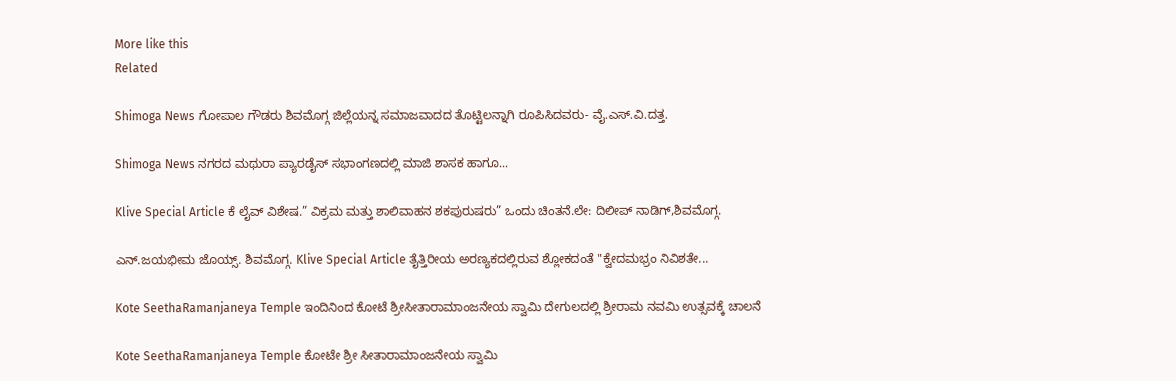More like this
Related

Shimoga News ಗೋಪಾಲ ಗೌಡರು ಶಿವಮೊಗ್ಗ ಜಿಲ್ಲೆಯನ್ನ ಸಮಾಜವಾದದ ತೊಟ್ಟಿಲನ್ನಾಗಿ ರೂಪಿಸಿದವರು- ವೈ.ಎಸ್.ವಿ.ದತ್ತ.

Shimoga News ನಗರದ ಮಥುರಾ ಪ್ಯಾರಡೈಸ್ ಸಭಾಂಗಣದಲ್ಲಿ ಮಾಜಿ ಶಾಸಕ ಹಾಗೂ...

Klive Special Article ಕೆ ಲೈವ್ ವಿಶೇಷ.” ವಿಕ್ರಮ ಮತ್ತು ಶಾಲಿವಾಹನ ಶಕಪುರುಷರು” ಒಂದು ಚಿಂತನೆ.ಲೇ: ದಿಲೀಪ್ ನಾಡಿಗ್,ಶಿವಮೊಗ್ಗ.

ಎನ್.ಜಯಭೀಮ ಜೊಯ್ಸ್. ಶಿವಮೊಗ್ಗ. Klive Special Article ತೈತ್ತಿರೀಯ ಅರಣ್ಯಕದಲ್ಲಿರುವ ಶ್ಲೋಕದಂತೆ "ಕ್ವೇದಮಭ್ರಂ ನಿವಿಶತೇ...

Kote SeethaRamanjaneya Temple ಇಂದಿನಿಂದ ಕೋಟೆ ಶ್ರೀಸೀತಾರಾಮಾಂಜನೇಯ ಸ್ವಾಮಿ ದೇಗುಲದಲ್ಲಿ ಶ್ರೀರಾಮ ನವಮಿ ಉತ್ಸವಕ್ಕೆ ಚಾಲನೆ

Kote SeethaRamanjaneya Temple ಕೋಟೇ ಶ್ರೀ ಸೀತಾರಾಮಾಂಜನೇಯ ಸ್ವಾಮಿ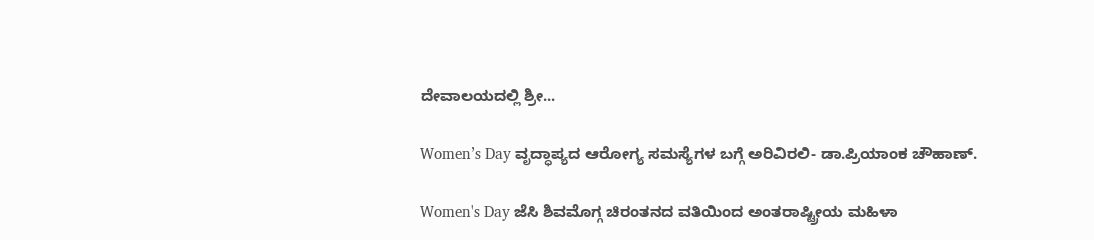ದೇವಾಲಯದಲ್ಲಿ ಶ್ರೀ...

Women’s Day ವೃದ್ಧಾಪ್ಯದ ಆರೋಗ್ಯ ಸಮಸ್ಯೆಗಳ ಬಗ್ಗೆ ಅರಿವಿರಲಿ- ಡಾ.ಪ್ರಿಯಾಂಕ ಚೌಹಾಣ್.

Women's Day ಜೆಸಿ ಶಿವಮೊಗ್ಗ ಚಿರಂತನದ ವತಿಯಿಂದ ಅಂತರಾಷ್ಟ್ರೀಯ ಮಹಿಳಾ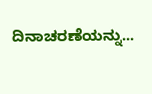ದಿನಾಚರಣೆಯನ್ನು...